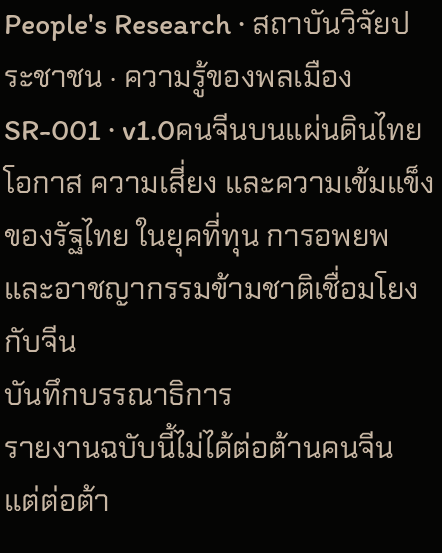People's Research · สถาบันวิจัยประชาชน · ความรู้ของพลเมือง
SR-001 · v1.0คนจีนบนแผ่นดินไทย
โอกาส ความเสี่ยง และความเข้มแข็งของรัฐไทย ในยุคที่ทุน การอพยพ และอาชญากรรมข้ามชาติเชื่อมโยงกับจีน
บันทึกบรรณาธิการ
รายงานฉบับนี้ไม่ได้ต่อต้านคนจีน แต่ต่อต้า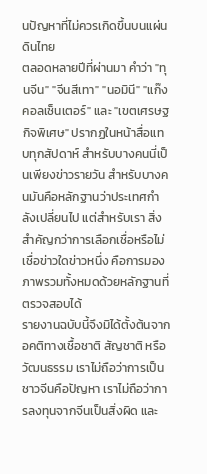นปัญหาที่ไม่ควรเกิดขึ้นบนแผ่นดินไทย
ตลอดหลายปีที่ผ่านมา คำว่า "ทุนจีน" "จีนสีเทา" "นอมินี" "แก๊งคอลเซ็นเตอร์" และ "เขตเศรษฐกิจพิเศษ" ปรากฏในหน้าสื่อแทบทุกสัปดาห์ สำหรับบางคนนี่เป็นเพียงข่าวรายวัน สำหรับบางคนมันคือหลักฐานว่าประเทศกำลังเปลี่ยนไป แต่สำหรับเรา สิ่งสำคัญกว่าการเลือกเชื่อหรือไม่เชื่อข่าวใดข่าวหนึ่ง คือการมองภาพรวมทั้งหมดด้วยหลักฐานที่ตรวจสอบได้
รายงานฉบับนี้จึงมิได้ตั้งต้นจากอคติทางเชื้อชาติ สัญชาติ หรือวัฒนธรรม เราไม่ถือว่าการเป็นชาวจีนคือปัญหา เราไม่ถือว่าการลงทุนจากจีนเป็นสิ่งผิด และ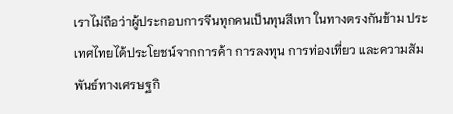เราไม่ถือว่าผู้ประกอบการจีนทุกคนเป็นทุนสีเทา ในทางตรงกันข้าม ประเทศไทยได้ประโยชน์จากการค้า การลงทุน การท่องเที่ยว และความสัมพันธ์ทางเศรษฐกิ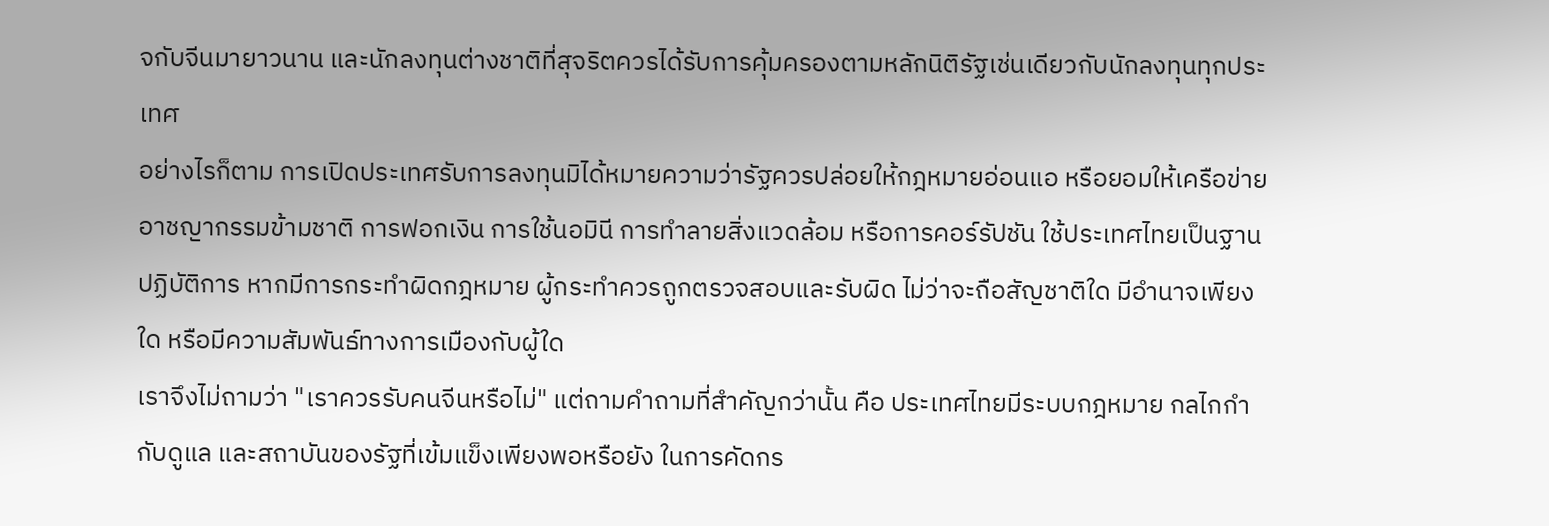จกับจีนมายาวนาน และนักลงทุนต่างชาติที่สุจริตควรได้รับการคุ้มครองตามหลักนิติรัฐเช่นเดียวกับนักลงทุนทุกประเทศ
อย่างไรก็ตาม การเปิดประเทศรับการลงทุนมิได้หมายความว่ารัฐควรปล่อยให้กฎหมายอ่อนแอ หรือยอมให้เครือข่ายอาชญากรรมข้ามชาติ การฟอกเงิน การใช้นอมินี การทำลายสิ่งแวดล้อม หรือการคอร์รัปชัน ใช้ประเทศไทยเป็นฐานปฏิบัติการ หากมีการกระทำผิดกฎหมาย ผู้กระทำควรถูกตรวจสอบและรับผิด ไม่ว่าจะถือสัญชาติใด มีอำนาจเพียงใด หรือมีความสัมพันธ์ทางการเมืองกับผู้ใด
เราจึงไม่ถามว่า "เราควรรับคนจีนหรือไม่" แต่ถามคำถามที่สำคัญกว่านั้น คือ ประเทศไทยมีระบบกฎหมาย กลไกกำกับดูแล และสถาบันของรัฐที่เข้มแข็งเพียงพอหรือยัง ในการคัดกร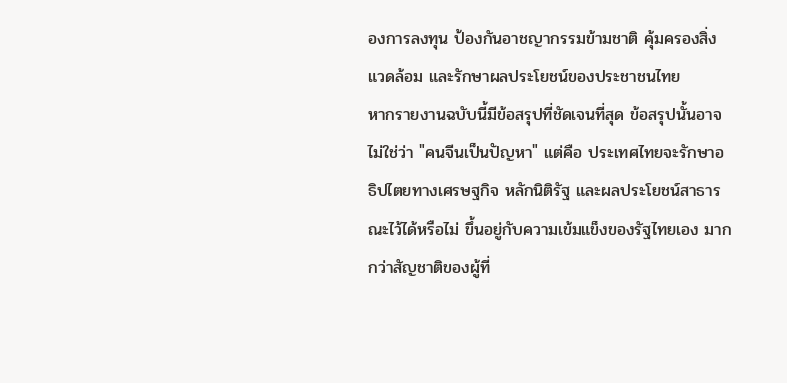องการลงทุน ป้องกันอาชญากรรมข้ามชาติ คุ้มครองสิ่งแวดล้อม และรักษาผลประโยชน์ของประชาชนไทย
หากรายงานฉบับนี้มีข้อสรุปที่ชัดเจนที่สุด ข้อสรุปนั้นอาจไม่ใช่ว่า "คนจีนเป็นปัญหา" แต่คือ ประเทศไทยจะรักษาอธิปไตยทางเศรษฐกิจ หลักนิติรัฐ และผลประโยชน์สาธารณะไว้ได้หรือไม่ ขึ้นอยู่กับความเข้มแข็งของรัฐไทยเอง มากกว่าสัญชาติของผู้ที่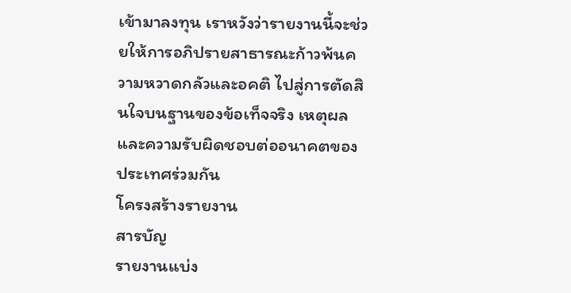เข้ามาลงทุน เราหวังว่ารายงานนี้จะช่วยให้การอภิปรายสาธารณะก้าวพ้นความหวาดกลัวและอคติ ไปสู่การตัดสินใจบนฐานของข้อเท็จจริง เหตุผล และความรับผิดชอบต่ออนาคตของประเทศร่วมกัน
โครงสร้างรายงาน
สารบัญ
รายงานแบ่ง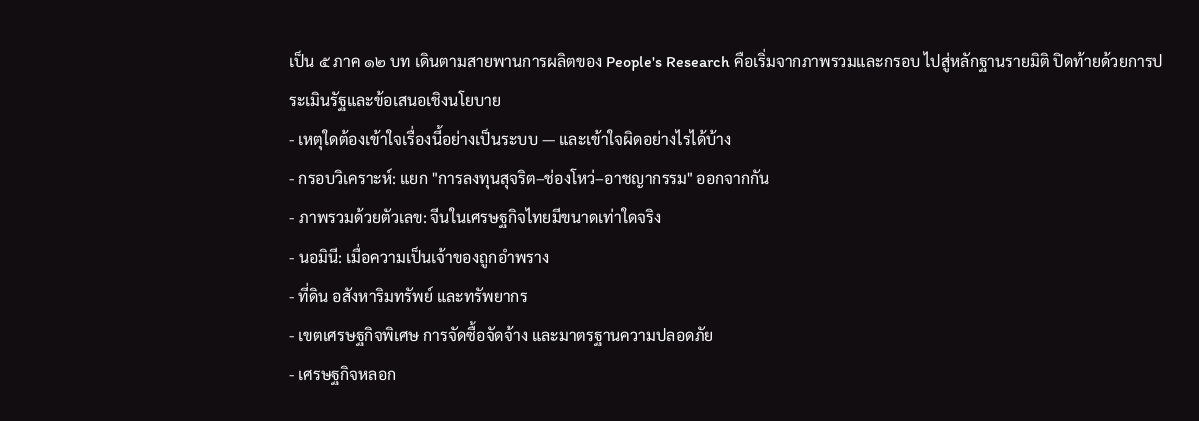เป็น ๕ ภาค ๑๒ บท เดินตามสายพานการผลิตของ People's Research คือเริ่มจากภาพรวมและกรอบ ไปสู่หลักฐานรายมิติ ปิดท้ายด้วยการประเมินรัฐและข้อเสนอเชิงนโยบาย
- เหตุใดต้องเข้าใจเรื่องนี้อย่างเป็นระบบ — และเข้าใจผิดอย่างไรได้บ้าง
- กรอบวิเคราะห์: แยก "การลงทุนสุจริต–ช่องโหว่–อาชญากรรม" ออกจากกัน
- ภาพรวมด้วยตัวเลข: จีนในเศรษฐกิจไทยมีขนาดเท่าใดจริง
- นอมินี: เมื่อความเป็นเจ้าของถูกอำพราง
- ที่ดิน อสังหาริมทรัพย์ และทรัพยากร
- เขตเศรษฐกิจพิเศษ การจัดซื้อจัดจ้าง และมาตรฐานความปลอดภัย
- เศรษฐกิจหลอก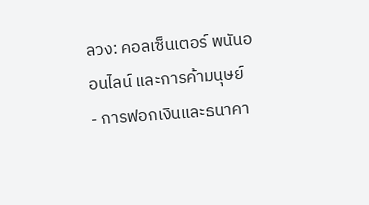ลวง: คอลเซ็นเตอร์ พนันออนไลน์ และการค้ามนุษย์
- การฟอกเงินและธนาคา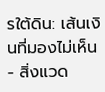รใต้ดิน: เส้นเงินที่มองไม่เห็น
- สิ่งแวด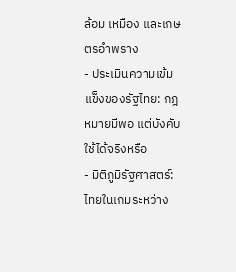ล้อม เหมือง และเกษตรอำพราง
- ประเมินความเข้มแข็งของรัฐไทย: กฎหมายมีพอ แต่บังคับใช้ได้จริงหรือ
- มิติภูมิรัฐศาสตร์: ไทยในเกมระหว่าง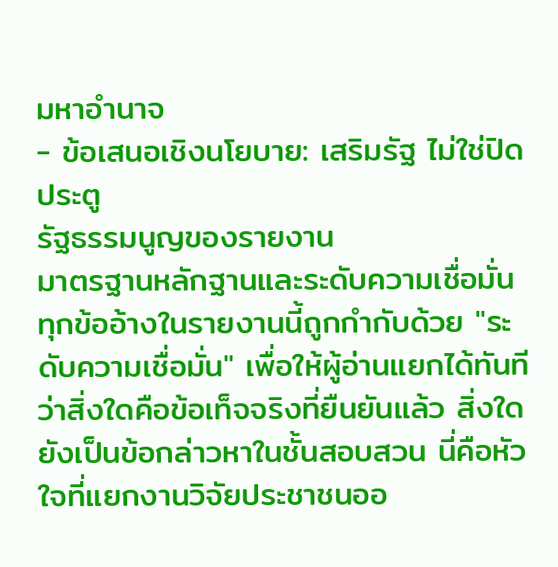มหาอำนาจ
- ข้อเสนอเชิงนโยบาย: เสริมรัฐ ไม่ใช่ปิดประตู
รัฐธรรมนูญของรายงาน
มาตรฐานหลักฐานและระดับความเชื่อมั่น
ทุกข้ออ้างในรายงานนี้ถูกกำกับด้วย "ระดับความเชื่อมั่น" เพื่อให้ผู้อ่านแยกได้ทันทีว่าสิ่งใดคือข้อเท็จจริงที่ยืนยันแล้ว สิ่งใดยังเป็นข้อกล่าวหาในชั้นสอบสวน นี่คือหัวใจที่แยกงานวิจัยประชาชนออ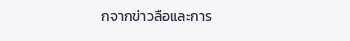กจากข่าวลือและการ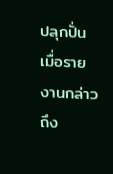ปลุกปั่น
เมื่อรายงานกล่าวถึง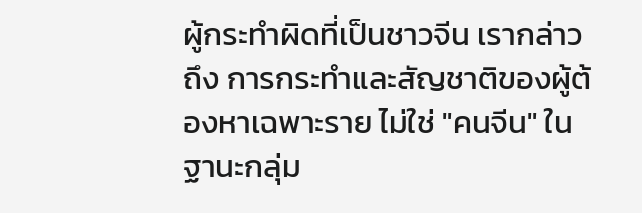ผู้กระทำผิดที่เป็นชาวจีน เรากล่าวถึง การกระทำและสัญชาติของผู้ต้องหาเฉพาะราย ไม่ใช่ "คนจีน" ในฐานะกลุ่ม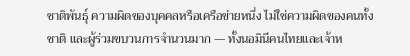ชาติพันธุ์ ความผิดของบุคคลหรือเครือข่ายหนึ่ง ไม่ใช่ความผิดของคนทั้งชาติ และผู้ร่วมขบวนการจำนวนมาก — ทั้งนอมินีคนไทยและเจ้าห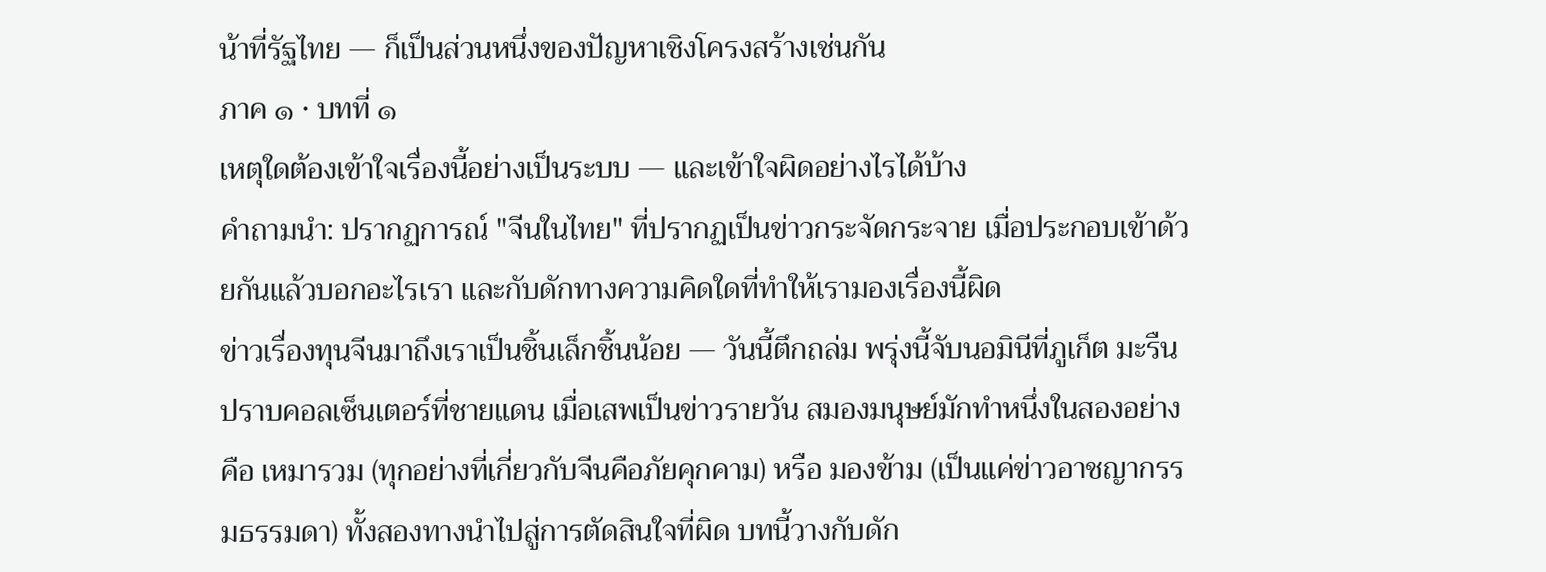น้าที่รัฐไทย — ก็เป็นส่วนหนึ่งของปัญหาเชิงโครงสร้างเช่นกัน
ภาค ๑ · บทที่ ๑
เหตุใดต้องเข้าใจเรื่องนี้อย่างเป็นระบบ — และเข้าใจผิดอย่างไรได้บ้าง
คำถามนำ: ปรากฏการณ์ "จีนในไทย" ที่ปรากฏเป็นข่าวกระจัดกระจาย เมื่อประกอบเข้าด้วยกันแล้วบอกอะไรเรา และกับดักทางความคิดใดที่ทำให้เรามองเรื่องนี้ผิด
ข่าวเรื่องทุนจีนมาถึงเราเป็นชิ้นเล็กชิ้นน้อย — วันนี้ตึกถล่ม พรุ่งนี้จับนอมินีที่ภูเก็ต มะรืนปราบคอลเซ็นเตอร์ที่ชายแดน เมื่อเสพเป็นข่าวรายวัน สมองมนุษย์มักทำหนึ่งในสองอย่าง คือ เหมารวม (ทุกอย่างที่เกี่ยวกับจีนคือภัยคุกคาม) หรือ มองข้าม (เป็นแค่ข่าวอาชญากรรมธรรมดา) ทั้งสองทางนำไปสู่การตัดสินใจที่ผิด บทนี้วางกับดัก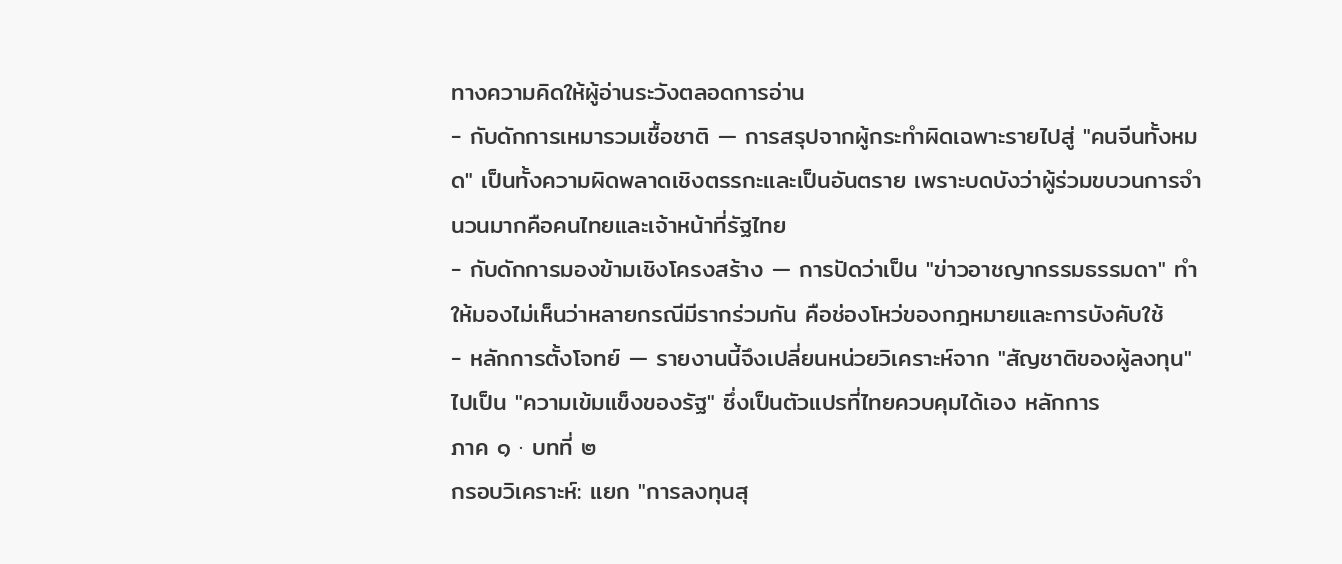ทางความคิดให้ผู้อ่านระวังตลอดการอ่าน
- กับดักการเหมารวมเชื้อชาติ — การสรุปจากผู้กระทำผิดเฉพาะรายไปสู่ "คนจีนทั้งหมด" เป็นทั้งความผิดพลาดเชิงตรรกะและเป็นอันตราย เพราะบดบังว่าผู้ร่วมขบวนการจำนวนมากคือคนไทยและเจ้าหน้าที่รัฐไทย
- กับดักการมองข้ามเชิงโครงสร้าง — การปัดว่าเป็น "ข่าวอาชญากรรมธรรมดา" ทำให้มองไม่เห็นว่าหลายกรณีมีรากร่วมกัน คือช่องโหว่ของกฎหมายและการบังคับใช้
- หลักการตั้งโจทย์ — รายงานนี้จึงเปลี่ยนหน่วยวิเคราะห์จาก "สัญชาติของผู้ลงทุน" ไปเป็น "ความเข้มแข็งของรัฐ" ซึ่งเป็นตัวแปรที่ไทยควบคุมได้เอง หลักการ
ภาค ๑ · บทที่ ๒
กรอบวิเคราะห์: แยก "การลงทุนสุ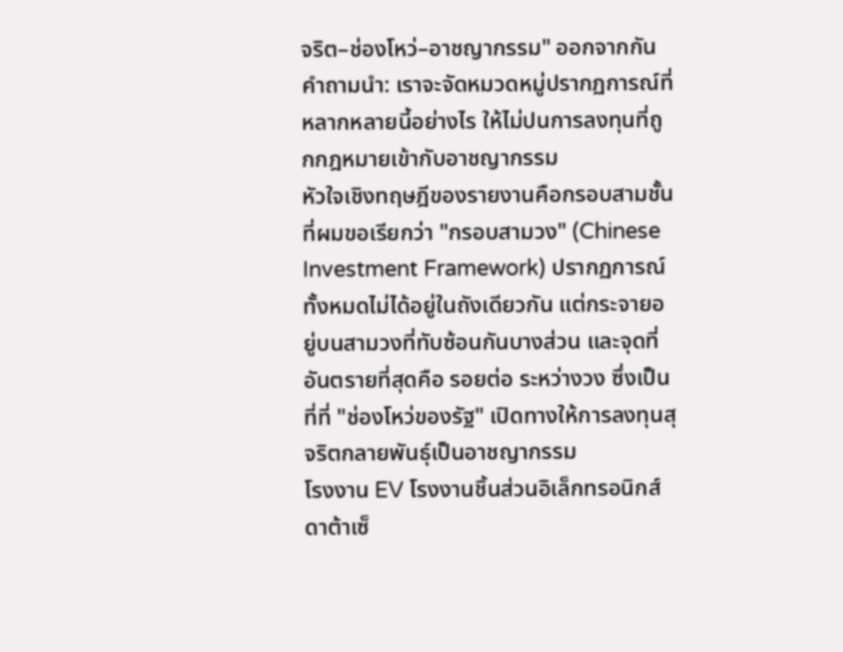จริต–ช่องโหว่–อาชญากรรม" ออกจากกัน
คำถามนำ: เราจะจัดหมวดหมู่ปรากฏการณ์ที่หลากหลายนี้อย่างไร ให้ไม่ปนการลงทุนที่ถูกกฎหมายเข้ากับอาชญากรรม
หัวใจเชิงทฤษฎีของรายงานคือกรอบสามชั้น ที่ผมขอเรียกว่า "กรอบสามวง" (Chinese Investment Framework) ปรากฏการณ์ทั้งหมดไม่ได้อยู่ในถังเดียวกัน แต่กระจายอยู่บนสามวงที่ทับซ้อนกันบางส่วน และจุดที่อันตรายที่สุดคือ รอยต่อ ระหว่างวง ซึ่งเป็นที่ที่ "ช่องโหว่ของรัฐ" เปิดทางให้การลงทุนสุจริตกลายพันธุ์เป็นอาชญากรรม
โรงงาน EV โรงงานชิ้นส่วนอิเล็กทรอนิกส์ ดาต้าเซ็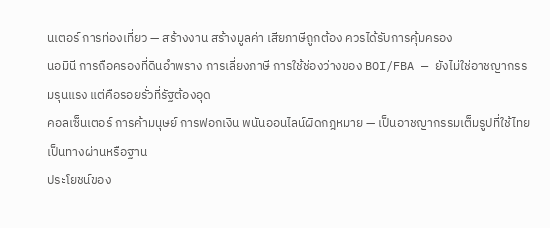นเตอร์ การท่องเที่ยว — สร้างงาน สร้างมูลค่า เสียภาษีถูกต้อง ควรได้รับการคุ้มครอง
นอมินี การถือครองที่ดินอำพราง การเลี่ยงภาษี การใช้ช่องว่างของ BOI/FBA — ยังไม่ใช่อาชญากรรมรุนแรง แต่คือรอยรั่วที่รัฐต้องอุด
คอลเซ็นเตอร์ การค้ามนุษย์ การฟอกเงิน พนันออนไลน์ผิดกฎหมาย — เป็นอาชญากรรมเต็มรูปที่ใช้ไทยเป็นทางผ่านหรือฐาน
ประโยชน์ของ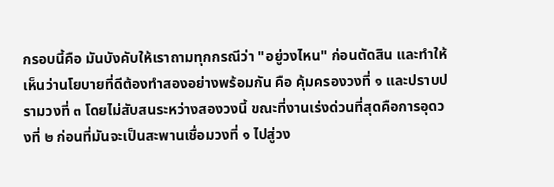กรอบนี้คือ มันบังคับให้เราถามทุกกรณีว่า "อยู่วงไหน" ก่อนตัดสิน และทำให้เห็นว่านโยบายที่ดีต้องทำสองอย่างพร้อมกัน คือ คุ้มครองวงที่ ๑ และปราบปรามวงที่ ๓ โดยไม่สับสนระหว่างสองวงนี้ ขณะที่งานเร่งด่วนที่สุดคือการอุดวงที่ ๒ ก่อนที่มันจะเป็นสะพานเชื่อมวงที่ ๑ ไปสู่วง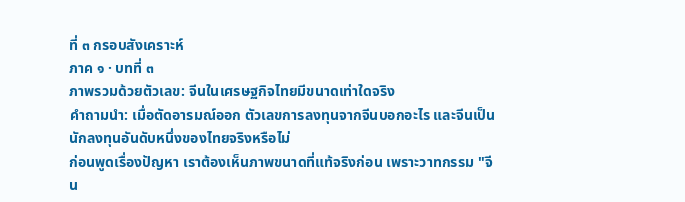ที่ ๓ กรอบสังเคราะห์
ภาค ๑ · บทที่ ๓
ภาพรวมด้วยตัวเลข: จีนในเศรษฐกิจไทยมีขนาดเท่าใดจริง
คำถามนำ: เมื่อตัดอารมณ์ออก ตัวเลขการลงทุนจากจีนบอกอะไร และจีนเป็นนักลงทุนอันดับหนึ่งของไทยจริงหรือไม่
ก่อนพูดเรื่องปัญหา เราต้องเห็นภาพขนาดที่แท้จริงก่อน เพราะวาทกรรม "จีน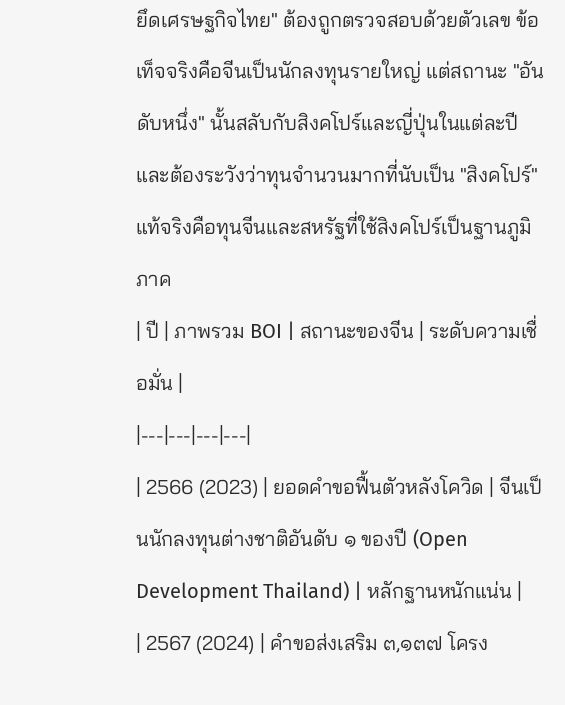ยึดเศรษฐกิจไทย" ต้องถูกตรวจสอบด้วยตัวเลข ข้อเท็จจริงคือจีนเป็นนักลงทุนรายใหญ่ แต่สถานะ "อันดับหนึ่ง" นั้นสลับกับสิงคโปร์และญี่ปุ่นในแต่ละปี และต้องระวังว่าทุนจำนวนมากที่นับเป็น "สิงคโปร์" แท้จริงคือทุนจีนและสหรัฐที่ใช้สิงคโปร์เป็นฐานภูมิภาค
| ปี | ภาพรวม BOI | สถานะของจีน | ระดับความเชื่อมั่น |
|---|---|---|---|
| 2566 (2023) | ยอดคำขอฟื้นตัวหลังโควิด | จีนเป็นนักลงทุนต่างชาติอันดับ ๑ ของปี (Open Development Thailand) | หลักฐานหนักแน่น |
| 2567 (2024) | คำขอส่งเสริม ๓,๑๓๗ โครง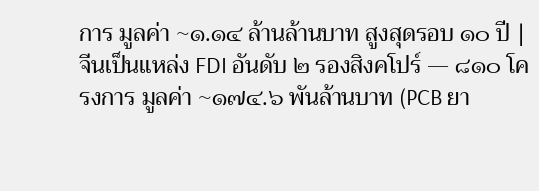การ มูลค่า ~๑.๑๔ ล้านล้านบาท สูงสุดรอบ ๑๐ ปี | จีนเป็นแหล่ง FDI อันดับ ๒ รองสิงคโปร์ — ๘๑๐ โครงการ มูลค่า ~๑๗๔.๖ พันล้านบาท (PCB ยา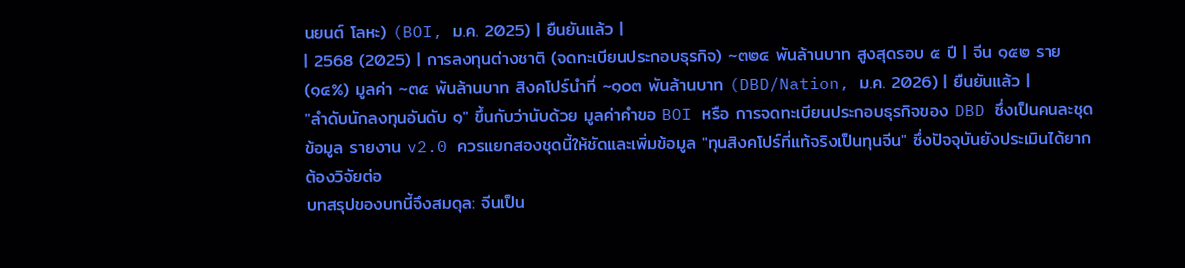นยนต์ โลหะ) (BOI, ม.ค. 2025) | ยืนยันแล้ว |
| 2568 (2025) | การลงทุนต่างชาติ (จดทะเบียนประกอบธุรกิจ) ~๓๒๔ พันล้านบาท สูงสุดรอบ ๕ ปี | จีน ๑๕๒ ราย (๑๔%) มูลค่า ~๓๕ พันล้านบาท สิงคโปร์นำที่ ~๑๐๓ พันล้านบาท (DBD/Nation, ม.ค. 2026) | ยืนยันแล้ว |
"ลำดับนักลงทุนอันดับ ๑" ขึ้นกับว่านับด้วย มูลค่าคำขอ BOI หรือ การจดทะเบียนประกอบธุรกิจของ DBD ซึ่งเป็นคนละชุดข้อมูล รายงาน v2.0 ควรแยกสองชุดนี้ให้ชัดและเพิ่มข้อมูล "ทุนสิงคโปร์ที่แท้จริงเป็นทุนจีน" ซึ่งปัจจุบันยังประเมินได้ยาก ต้องวิจัยต่อ
บทสรุปของบทนี้จึงสมดุล: จีนเป็น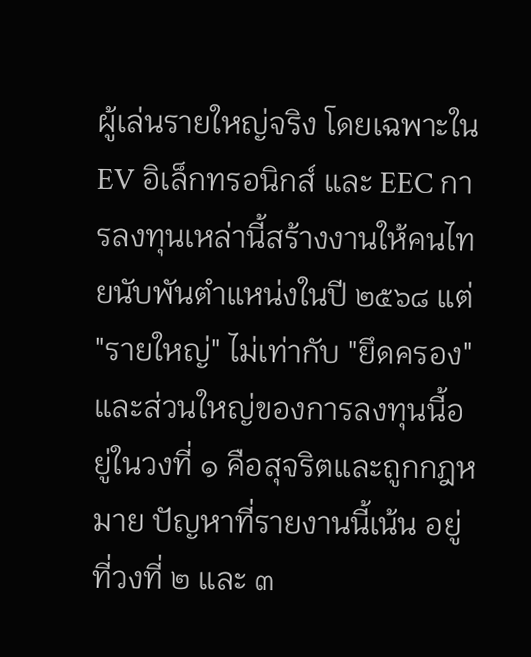ผู้เล่นรายใหญ่จริง โดยเฉพาะใน EV อิเล็กทรอนิกส์ และ EEC การลงทุนเหล่านี้สร้างงานให้คนไทยนับพันตำแหน่งในปี ๒๕๖๘ แต่ "รายใหญ่" ไม่เท่ากับ "ยึดครอง" และส่วนใหญ่ของการลงทุนนี้อยู่ในวงที่ ๑ คือสุจริตและถูกกฎหมาย ปัญหาที่รายงานนี้เน้น อยู่ที่วงที่ ๒ และ ๓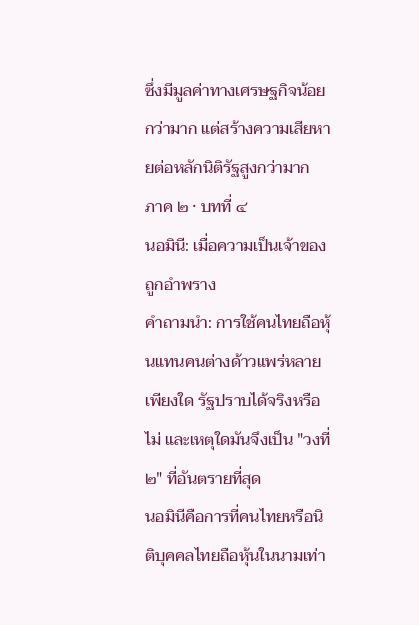ซึ่งมีมูลค่าทางเศรษฐกิจน้อยกว่ามาก แต่สร้างความเสียหายต่อหลักนิติรัฐสูงกว่ามาก
ภาค ๒ · บทที่ ๔
นอมินี: เมื่อความเป็นเจ้าของถูกอำพราง
คำถามนำ: การใช้คนไทยถือหุ้นแทนคนต่างด้าวแพร่หลายเพียงใด รัฐปราบได้จริงหรือไม่ และเหตุใดมันจึงเป็น "วงที่ ๒" ที่อันตรายที่สุด
นอมินีคือการที่คนไทยหรือนิติบุคคลไทยถือหุ้นในนามเท่า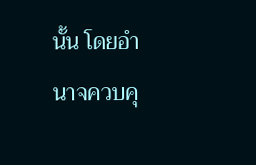นั้น โดยอำนาจควบคุ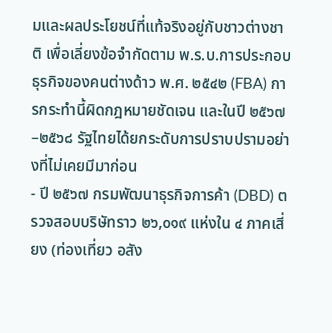มและผลประโยชน์ที่แท้จริงอยู่กับชาวต่างชาติ เพื่อเลี่ยงข้อจำกัดตาม พ.ร.บ.การประกอบธุรกิจของคนต่างด้าว พ.ศ. ๒๕๔๒ (FBA) การกระทำนี้ผิดกฎหมายชัดเจน และในปี ๒๕๖๗–๒๕๖๘ รัฐไทยได้ยกระดับการปราบปรามอย่างที่ไม่เคยมีมาก่อน
- ปี ๒๕๖๗ กรมพัฒนาธุรกิจการค้า (DBD) ตรวจสอบบริษัทราว ๒๖,๐๑๙ แห่งใน ๔ ภาคเสี่ยง (ท่องเที่ยว อสัง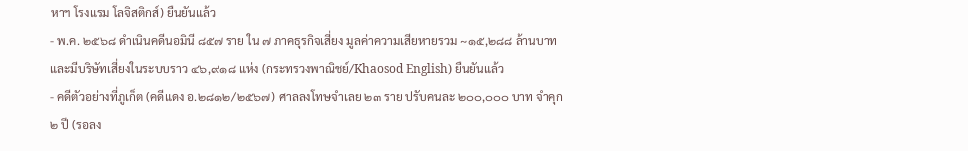หาฯ โรงแรม โลจิสติกส์) ยืนยันแล้ว
- พ.ค. ๒๕๖๘ ดำเนินคดีนอมินี ๘๕๗ ราย ใน ๗ ภาคธุรกิจเสี่ยง มูลค่าความเสียหายรวม ~๑๕,๒๘๘ ล้านบาท และมีบริษัทเสี่ยงในระบบราว ๔๖,๙๑๘ แห่ง (กระทรวงพาณิชย์/Khaosod English) ยืนยันแล้ว
- คดีตัวอย่างที่ภูเก็ต (คดีแดง อ.๒๘๑๒/๒๕๖๗) ศาลลงโทษจำเลย ๒๓ ราย ปรับคนละ ๒๐๐,๐๐๐ บาท จำคุก ๒ ปี (รอลง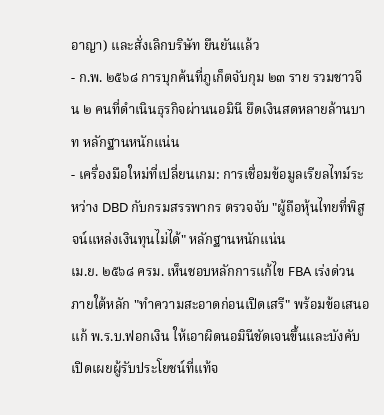อาญา) และสั่งเลิกบริษัท ยืนยันแล้ว
- ก.พ. ๒๕๖๘ การบุกค้นที่ภูเก็ตจับกุม ๒๓ ราย รวมชาวจีน ๒ คนที่ดำเนินธุรกิจผ่านนอมินี ยึดเงินสดหลายล้านบาท หลักฐานหนักแน่น
- เครื่องมือใหม่ที่เปลี่ยนเกม: การเชื่อมข้อมูลเรียลไทม์ระหว่าง DBD กับกรมสรรพากร ตรวจจับ "ผู้ถือหุ้นไทยที่พิสูจน์แหล่งเงินทุนไม่ได้" หลักฐานหนักแน่น
เม.ย. ๒๕๖๘ ครม. เห็นชอบหลักการแก้ไข FBA เร่งด่วน ภายใต้หลัก "ทำความสะอาดก่อนเปิดเสรี" พร้อมข้อเสนอแก้ พ.ร.บ.ฟอกเงิน ให้เอาผิดนอมินีชัดเจนขึ้นและบังคับเปิดเผยผู้รับประโยชน์ที่แท้จ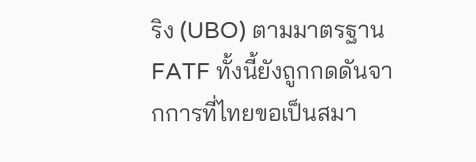ริง (UBO) ตามมาตรฐาน FATF ทั้งนี้ยังถูกกดดันจากการที่ไทยขอเป็นสมา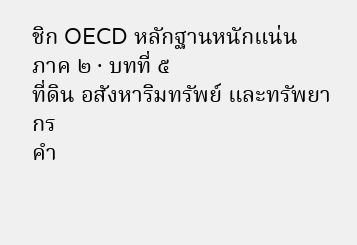ชิก OECD หลักฐานหนักแน่น
ภาค ๒ · บทที่ ๕
ที่ดิน อสังหาริมทรัพย์ และทรัพยากร
คำ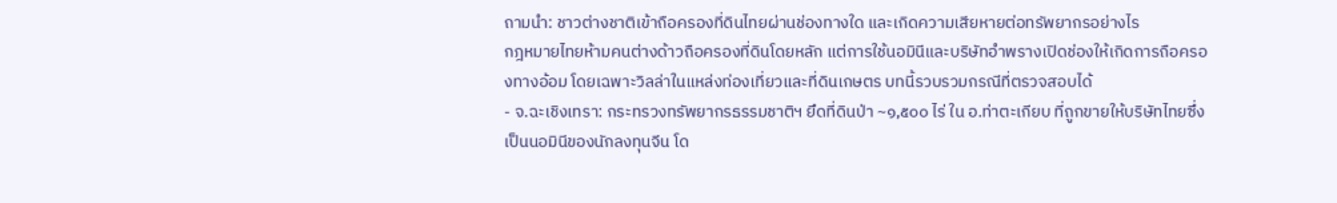ถามนำ: ชาวต่างชาติเข้าถือครองที่ดินไทยผ่านช่องทางใด และเกิดความเสียหายต่อทรัพยากรอย่างไร
กฎหมายไทยห้ามคนต่างด้าวถือครองที่ดินโดยหลัก แต่การใช้นอมินีและบริษัทอำพรางเปิดช่องให้เกิดการถือครองทางอ้อม โดยเฉพาะวิลล่าในแหล่งท่องเที่ยวและที่ดินเกษตร บทนี้รวบรวมกรณีที่ตรวจสอบได้
- จ.ฉะเชิงเทรา: กระทรวงทรัพยากรธรรมชาติฯ ยึดที่ดินป่า ~๑,๕๐๐ ไร่ ใน อ.ท่าตะเกียบ ที่ถูกขายให้บริษัทไทยซึ่งเป็นนอมินีของนักลงทุนจีน โด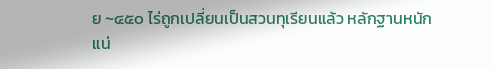ย ~๔๕๐ ไร่ถูกเปลี่ยนเป็นสวนทุเรียนแล้ว หลักฐานหนักแน่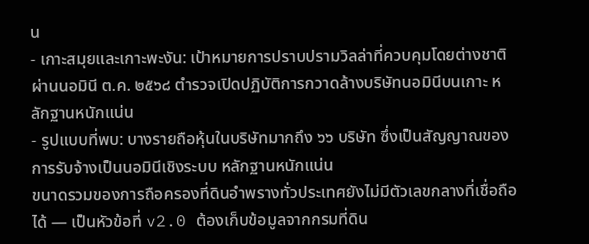น
- เกาะสมุยและเกาะพะงัน: เป้าหมายการปราบปรามวิลล่าที่ควบคุมโดยต่างชาติผ่านนอมินี ต.ค. ๒๕๖๘ ตำรวจเปิดปฏิบัติการกวาดล้างบริษัทนอมินีบนเกาะ หลักฐานหนักแน่น
- รูปแบบที่พบ: บางรายถือหุ้นในบริษัทมากถึง ๖๖ บริษัท ซึ่งเป็นสัญญาณของการรับจ้างเป็นนอมินีเชิงระบบ หลักฐานหนักแน่น
ขนาดรวมของการถือครองที่ดินอำพรางทั่วประเทศยังไม่มีตัวเลขกลางที่เชื่อถือได้ — เป็นหัวข้อที่ v2.0 ต้องเก็บข้อมูลจากกรมที่ดิน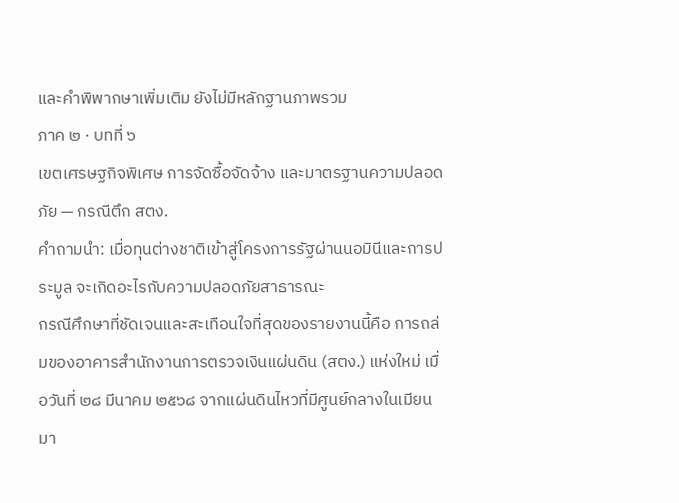และคำพิพากษาเพิ่มเติม ยังไม่มีหลักฐานภาพรวม
ภาค ๒ · บทที่ ๖
เขตเศรษฐกิจพิเศษ การจัดซื้อจัดจ้าง และมาตรฐานความปลอดภัย — กรณีตึก สตง.
คำถามนำ: เมื่อทุนต่างชาติเข้าสู่โครงการรัฐผ่านนอมินีและการประมูล จะเกิดอะไรกับความปลอดภัยสาธารณะ
กรณีศึกษาที่ชัดเจนและสะเทือนใจที่สุดของรายงานนี้คือ การถล่มของอาคารสำนักงานการตรวจเงินแผ่นดิน (สตง.) แห่งใหม่ เมื่อวันที่ ๒๘ มีนาคม ๒๕๖๘ จากแผ่นดินไหวที่มีศูนย์กลางในเมียนมา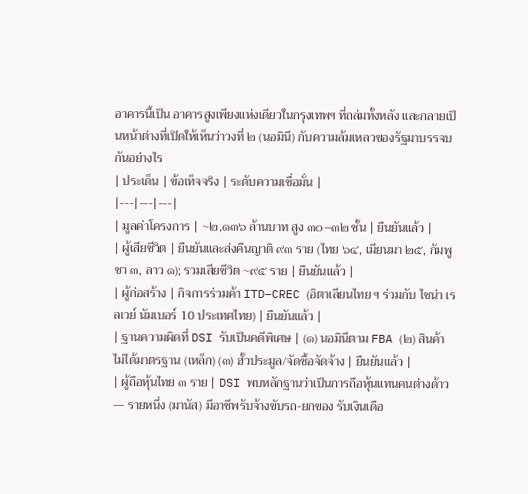อาคารนี้เป็น อาคารสูงเพียงแห่งเดียวในกรุงเทพฯ ที่ถล่มทั้งหลัง และกลายเป็นหน้าต่างที่เปิดให้เห็นว่าวงที่ ๒ (นอมินี) กับความล้มเหลวของรัฐมาบรรจบกันอย่างไร
| ประเด็น | ข้อเท็จจริง | ระดับความเชื่อมั่น |
|---|---|---|
| มูลค่าโครงการ | ~๒,๑๓๖ ล้านบาท สูง ๓๐–๓๒ ชั้น | ยืนยันแล้ว |
| ผู้เสียชีวิต | ยืนยันและส่งคืนญาติ ๙๓ ราย (ไทย ๖๔, เมียนมา ๒๕, กัมพูชา ๓, ลาว ๑); รวมเสียชีวิต ~๙๕ ราย | ยืนยันแล้ว |
| ผู้ก่อสร้าง | กิจการร่วมค้า ITD–CREC (อิตาเลียนไทย ฯ ร่วมกับ ไชน่า เรลเวย์ นัมเบอร์ 10 ประเทศไทย) | ยืนยันแล้ว |
| ฐานความผิดที่ DSI รับเป็นคดีพิเศษ | (๑) นอมินีตาม FBA (๒) สินค้าไม่ได้มาตรฐาน (เหล็ก) (๓) ฮั้วประมูล/จัดซื้อจัดจ้าง | ยืนยันแล้ว |
| ผู้ถือหุ้นไทย ๓ ราย | DSI พบหลักฐานว่าเป็นการถือหุ้นแทนคนต่างด้าว — รายหนึ่ง (มานัส) มีอาชีพรับจ้างขับรถ-ยกของ รับเงินเดือ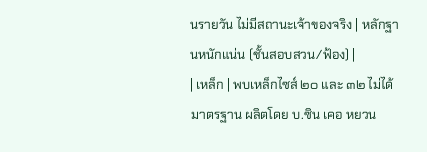นรายวัน ไม่มีสถานะเจ้าของจริง | หลักฐานหนักแน่น (ชั้นสอบสวน/ฟ้อง) |
| เหล็ก | พบเหล็กไซส์ ๒๐ และ ๓๒ ไม่ได้มาตรฐาน ผลิตโดย บ.ซิน เคอ หยวน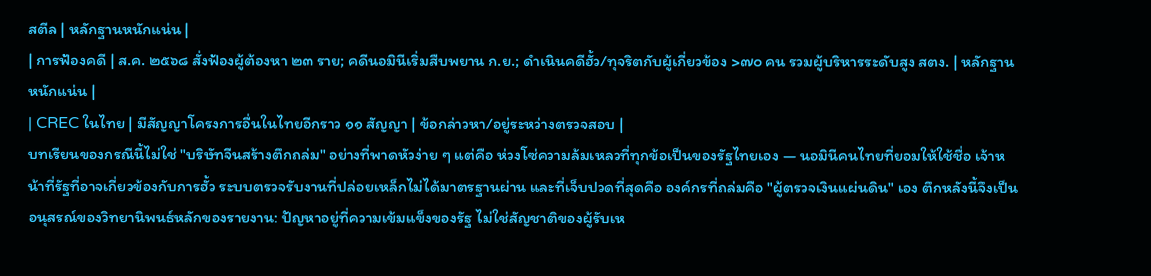สตีล | หลักฐานหนักแน่น |
| การฟ้องคดี | ส.ค. ๒๕๖๘ สั่งฟ้องผู้ต้องหา ๒๓ ราย; คดีนอมินีเริ่มสืบพยาน ก.ย.; ดำเนินคดีฮั้ว/ทุจริตกับผู้เกี่ยวข้อง >๗๐ คน รวมผู้บริหารระดับสูง สตง. | หลักฐานหนักแน่น |
| CREC ในไทย | มีสัญญาโครงการอื่นในไทยอีกราว ๑๑ สัญญา | ข้อกล่าวหา/อยู่ระหว่างตรวจสอบ |
บทเรียนของกรณีนี้ไม่ใช่ "บริษัทจีนสร้างตึกถล่ม" อย่างที่พาดหัวง่าย ๆ แต่คือ ห่วงโซ่ความล้มเหลวที่ทุกข้อเป็นของรัฐไทยเอง — นอมินีคนไทยที่ยอมให้ใช้ชื่อ เจ้าหน้าที่รัฐที่อาจเกี่ยวข้องกับการฮั้ว ระบบตรวจรับงานที่ปล่อยเหล็กไม่ได้มาตรฐานผ่าน และที่เจ็บปวดที่สุดคือ องค์กรที่ถล่มคือ "ผู้ตรวจเงินแผ่นดิน" เอง ตึกหลังนี้จึงเป็นอนุสรณ์ของวิทยานิพนธ์หลักของรายงาน: ปัญหาอยู่ที่ความเข้มแข็งของรัฐ ไม่ใช่สัญชาติของผู้รับเห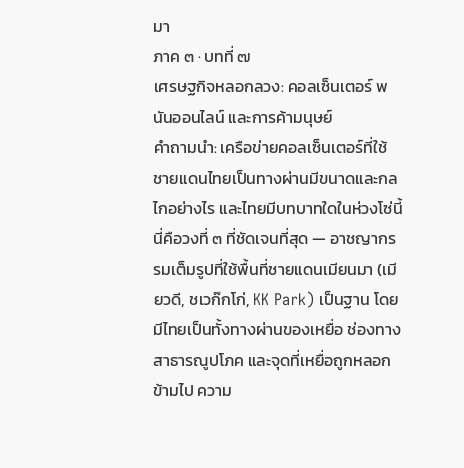มา
ภาค ๓ · บทที่ ๗
เศรษฐกิจหลอกลวง: คอลเซ็นเตอร์ พนันออนไลน์ และการค้ามนุษย์
คำถามนำ: เครือข่ายคอลเซ็นเตอร์ที่ใช้ชายแดนไทยเป็นทางผ่านมีขนาดและกลไกอย่างไร และไทยมีบทบาทใดในห่วงโซ่นี้
นี่คือวงที่ ๓ ที่ชัดเจนที่สุด — อาชญากรรมเต็มรูปที่ใช้พื้นที่ชายแดนเมียนมา (เมียวดี, ชเวก๊กโก่, KK Park) เป็นฐาน โดยมีไทยเป็นทั้งทางผ่านของเหยื่อ ช่องทางสาธารณูปโภค และจุดที่เหยื่อถูกหลอกข้ามไป ความ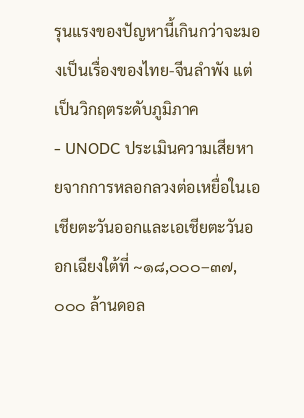รุนแรงของปัญหานี้เกินกว่าจะมองเป็นเรื่องของไทย-จีนลำพัง แต่เป็นวิกฤตระดับภูมิภาค
- UNODC ประเมินความเสียหายจากการหลอกลวงต่อเหยื่อในเอเชียตะวันออกและเอเชียตะวันออกเฉียงใต้ที่ ~๑๘,๐๐๐–๓๗,๐๐๐ ล้านดอล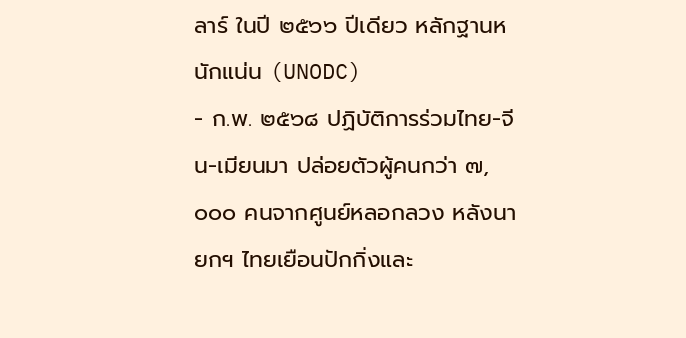ลาร์ ในปี ๒๕๖๖ ปีเดียว หลักฐานหนักแน่น (UNODC)
- ก.พ. ๒๕๖๘ ปฏิบัติการร่วมไทย-จีน-เมียนมา ปล่อยตัวผู้คนกว่า ๗,๐๐๐ คนจากศูนย์หลอกลวง หลังนายกฯ ไทยเยือนปักกิ่งและ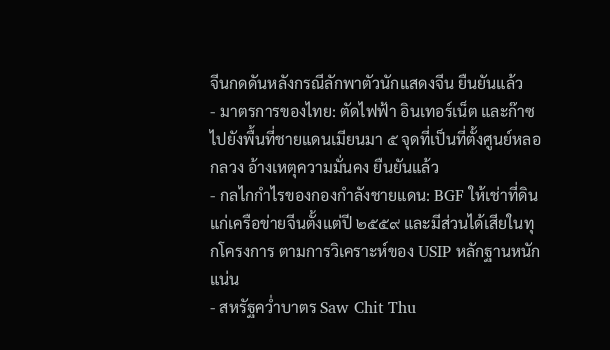จีนกดดันหลังกรณีลักพาตัวนักแสดงจีน ยืนยันแล้ว
- มาตรการของไทย: ตัดไฟฟ้า อินเทอร์เน็ต และก๊าซ ไปยังพื้นที่ชายแดนเมียนมา ๕ จุดที่เป็นที่ตั้งศูนย์หลอกลวง อ้างเหตุความมั่นคง ยืนยันแล้ว
- กลไกกำไรของกองกำลังชายแดน: BGF ให้เช่าที่ดินแก่เครือข่ายจีนตั้งแต่ปี ๒๕๕๙ และมีส่วนได้เสียในทุกโครงการ ตามการวิเคราะห์ของ USIP หลักฐานหนักแน่น
- สหรัฐคว่ำบาตร Saw Chit Thu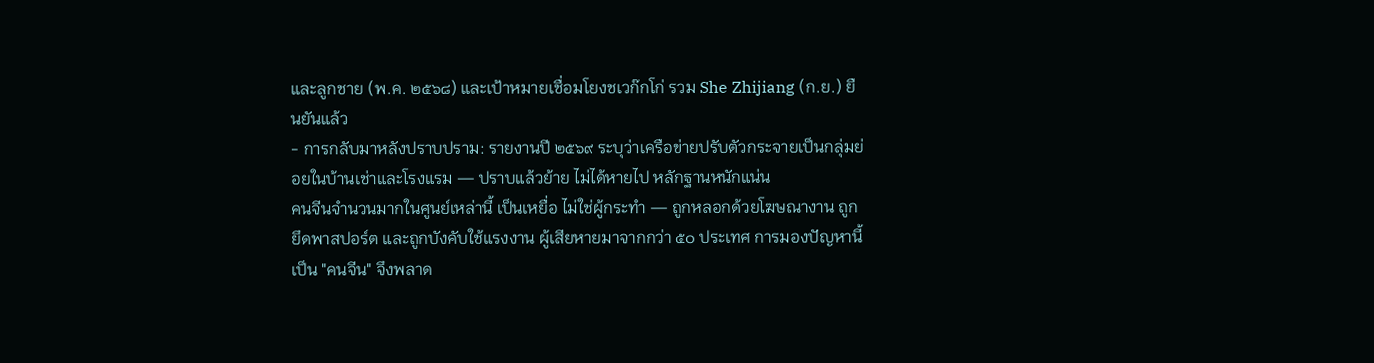และลูกชาย (พ.ค. ๒๕๖๘) และเป้าหมายเชื่อมโยงชเวก๊กโก่ รวม She Zhijiang (ก.ย.) ยืนยันแล้ว
- การกลับมาหลังปราบปราม: รายงานปี ๒๕๖๙ ระบุว่าเครือข่ายปรับตัวกระจายเป็นกลุ่มย่อยในบ้านเช่าและโรงแรม — ปราบแล้วย้าย ไม่ได้หายไป หลักฐานหนักแน่น
คนจีนจำนวนมากในศูนย์เหล่านี้ เป็นเหยื่อ ไม่ใช่ผู้กระทำ — ถูกหลอกด้วยโฆษณางาน ถูกยึดพาสปอร์ต และถูกบังคับใช้แรงงาน ผู้เสียหายมาจากกว่า ๕๐ ประเทศ การมองปัญหานี้เป็น "คนจีน" จึงพลาด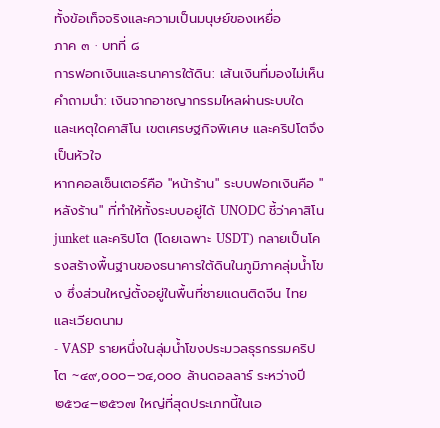ทั้งข้อเท็จจริงและความเป็นมนุษย์ของเหยื่อ
ภาค ๓ · บทที่ ๘
การฟอกเงินและธนาคารใต้ดิน: เส้นเงินที่มองไม่เห็น
คำถามนำ: เงินจากอาชญากรรมไหลผ่านระบบใด และเหตุใดคาสิโน เขตเศรษฐกิจพิเศษ และคริปโตจึงเป็นหัวใจ
หากคอลเซ็นเตอร์คือ "หน้าร้าน" ระบบฟอกเงินคือ "หลังร้าน" ที่ทำให้ทั้งระบบอยู่ได้ UNODC ชี้ว่าคาสิโน junket และคริปโต (โดยเฉพาะ USDT) กลายเป็นโครงสร้างพื้นฐานของธนาคารใต้ดินในภูมิภาคลุ่มน้ำโขง ซึ่งส่วนใหญ่ตั้งอยู่ในพื้นที่ชายแดนติดจีน ไทย และเวียดนาม
- VASP รายหนึ่งในลุ่มน้ำโขงประมวลธุรกรรมคริปโต ~๔๙,๐๐๐–๖๔,๐๐๐ ล้านดอลลาร์ ระหว่างปี ๒๕๖๔–๒๕๖๗ ใหญ่ที่สุดประเภทนี้ในเอ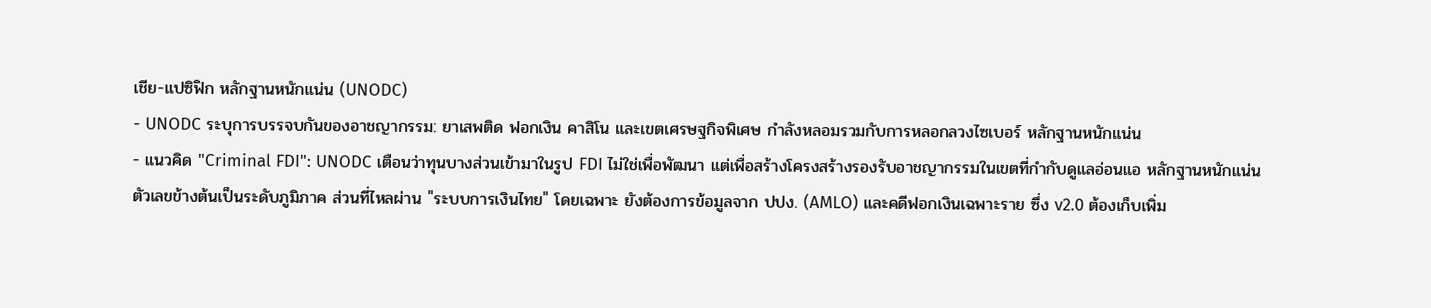เชีย-แปซิฟิก หลักฐานหนักแน่น (UNODC)
- UNODC ระบุการบรรจบกันของอาชญากรรม: ยาเสพติด ฟอกเงิน คาสิโน และเขตเศรษฐกิจพิเศษ กำลังหลอมรวมกับการหลอกลวงไซเบอร์ หลักฐานหนักแน่น
- แนวคิด "Criminal FDI": UNODC เตือนว่าทุนบางส่วนเข้ามาในรูป FDI ไม่ใช่เพื่อพัฒนา แต่เพื่อสร้างโครงสร้างรองรับอาชญากรรมในเขตที่กำกับดูแลอ่อนแอ หลักฐานหนักแน่น
ตัวเลขข้างต้นเป็นระดับภูมิภาค ส่วนที่ไหลผ่าน "ระบบการเงินไทย" โดยเฉพาะ ยังต้องการข้อมูลจาก ปปง. (AMLO) และคดีฟอกเงินเฉพาะราย ซึ่ง v2.0 ต้องเก็บเพิ่ม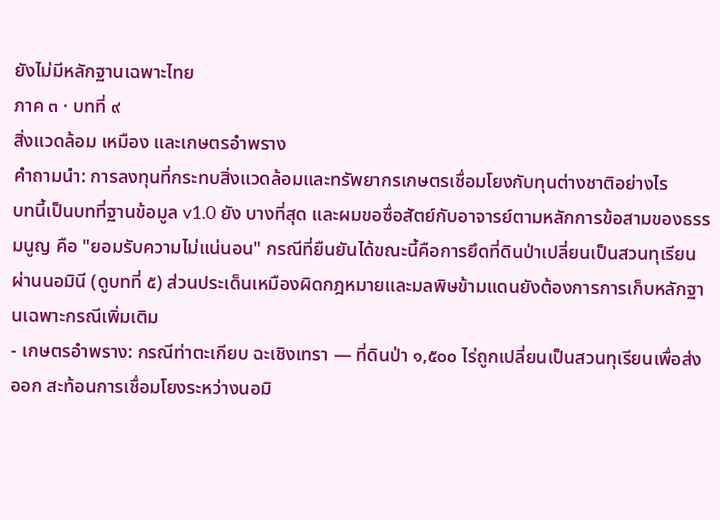ยังไม่มีหลักฐานเฉพาะไทย
ภาค ๓ · บทที่ ๙
สิ่งแวดล้อม เหมือง และเกษตรอำพราง
คำถามนำ: การลงทุนที่กระทบสิ่งแวดล้อมและทรัพยากรเกษตรเชื่อมโยงกับทุนต่างชาติอย่างไร
บทนี้เป็นบทที่ฐานข้อมูล v1.0 ยัง บางที่สุด และผมขอซื่อสัตย์กับอาจารย์ตามหลักการข้อสามของธรรมนูญ คือ "ยอมรับความไม่แน่นอน" กรณีที่ยืนยันได้ขณะนี้คือการยึดที่ดินป่าเปลี่ยนเป็นสวนทุเรียนผ่านนอมินี (ดูบทที่ ๕) ส่วนประเด็นเหมืองผิดกฎหมายและมลพิษข้ามแดนยังต้องการการเก็บหลักฐานเฉพาะกรณีเพิ่มเติม
- เกษตรอำพราง: กรณีท่าตะเกียบ ฉะเชิงเทรา — ที่ดินป่า ๑,๕๐๐ ไร่ถูกเปลี่ยนเป็นสวนทุเรียนเพื่อส่งออก สะท้อนการเชื่อมโยงระหว่างนอมิ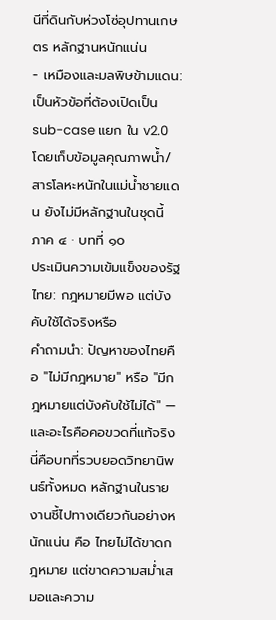นีที่ดินกับห่วงโซ่อุปทานเกษตร หลักฐานหนักแน่น
- เหมืองและมลพิษข้ามแดน: เป็นหัวข้อที่ต้องเปิดเป็น sub-case แยก ใน v2.0 โดยเก็บข้อมูลคุณภาพน้ำ/สารโลหะหนักในแม่น้ำชายแดน ยังไม่มีหลักฐานในชุดนี้
ภาค ๔ · บทที่ ๑๐
ประเมินความเข้มแข็งของรัฐไทย: กฎหมายมีพอ แต่บังคับใช้ได้จริงหรือ
คำถามนำ: ปัญหาของไทยคือ "ไม่มีกฎหมาย" หรือ "มีกฎหมายแต่บังคับใช้ไม่ได้" — และอะไรคือคอขวดที่แท้จริง
นี่คือบทที่รวบยอดวิทยานิพนธ์ทั้งหมด หลักฐานในรายงานชี้ไปทางเดียวกันอย่างหนักแน่น คือ ไทยไม่ได้ขาดกฎหมาย แต่ขาดความสม่ำเสมอและความ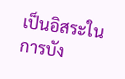เป็นอิสระในการบัง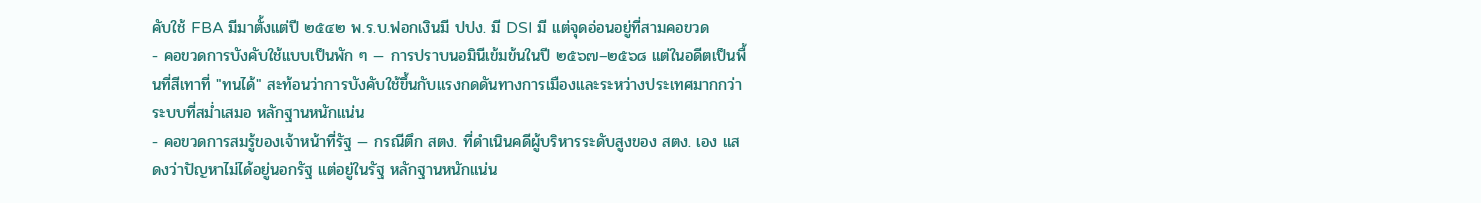คับใช้ FBA มีมาตั้งแต่ปี ๒๕๔๒ พ.ร.บ.ฟอกเงินมี ปปง. มี DSI มี แต่จุดอ่อนอยู่ที่สามคอขวด
- คอขวดการบังคับใช้แบบเป็นพัก ๆ — การปราบนอมินีเข้มข้นในปี ๒๕๖๗–๒๕๖๘ แต่ในอดีตเป็นพื้นที่สีเทาที่ "ทนได้" สะท้อนว่าการบังคับใช้ขึ้นกับแรงกดดันทางการเมืองและระหว่างประเทศมากกว่าระบบที่สม่ำเสมอ หลักฐานหนักแน่น
- คอขวดการสมรู้ของเจ้าหน้าที่รัฐ — กรณีตึก สตง. ที่ดำเนินคดีผู้บริหารระดับสูงของ สตง. เอง แสดงว่าปัญหาไม่ได้อยู่นอกรัฐ แต่อยู่ในรัฐ หลักฐานหนักแน่น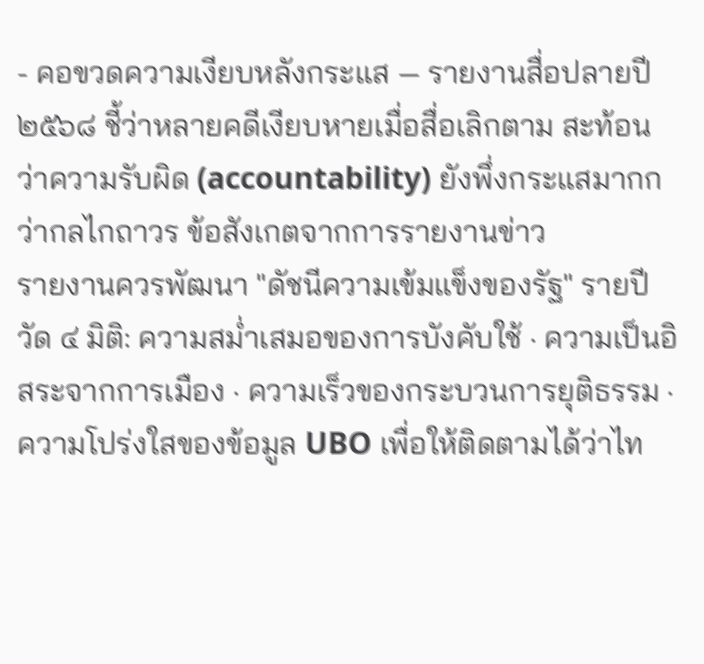- คอขวดความเงียบหลังกระแส — รายงานสื่อปลายปี ๒๕๖๘ ชี้ว่าหลายคดีเงียบหายเมื่อสื่อเลิกตาม สะท้อนว่าความรับผิด (accountability) ยังพึ่งกระแสมากกว่ากลไกถาวร ข้อสังเกตจากการรายงานข่าว
รายงานควรพัฒนา "ดัชนีความเข้มแข็งของรัฐ" รายปี วัด ๔ มิติ: ความสม่ำเสมอของการบังคับใช้ · ความเป็นอิสระจากการเมือง · ความเร็วของกระบวนการยุติธรรม · ความโปร่งใสของข้อมูล UBO เพื่อให้ติดตามได้ว่าไท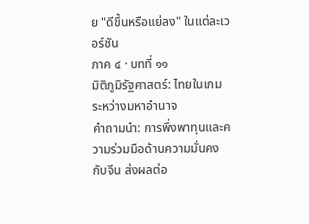ย "ดีขึ้นหรือแย่ลง" ในแต่ละเวอร์ชัน
ภาค ๔ · บทที่ ๑๑
มิติภูมิรัฐศาสตร์: ไทยในเกมระหว่างมหาอำนาจ
คำถามนำ: การพึ่งพาทุนและความร่วมมือด้านความมั่นคงกับจีน ส่งผลต่อ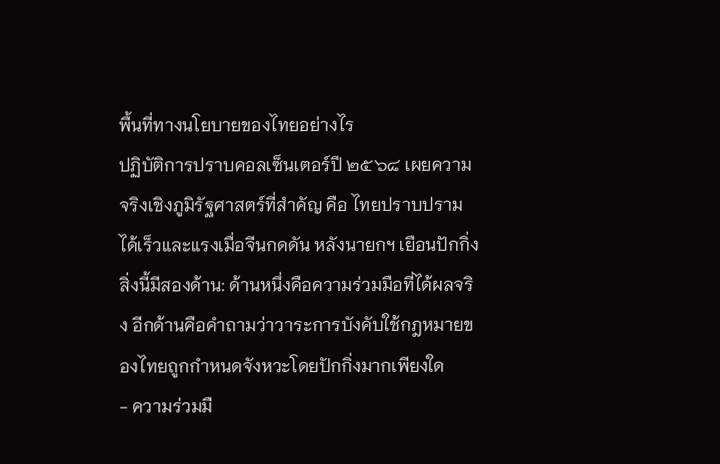พื้นที่ทางนโยบายของไทยอย่างไร
ปฏิบัติการปราบคอลเซ็นเตอร์ปี ๒๕๖๘ เผยความจริงเชิงภูมิรัฐศาสตร์ที่สำคัญ คือ ไทยปราบปรามได้เร็วและแรงเมื่อจีนกดดัน หลังนายกฯ เยือนปักกิ่ง สิ่งนี้มีสองด้าน: ด้านหนึ่งคือความร่วมมือที่ได้ผลจริง อีกด้านคือคำถามว่าวาระการบังคับใช้กฎหมายของไทยถูกกำหนดจังหวะโดยปักกิ่งมากเพียงใด
- ความร่วมมื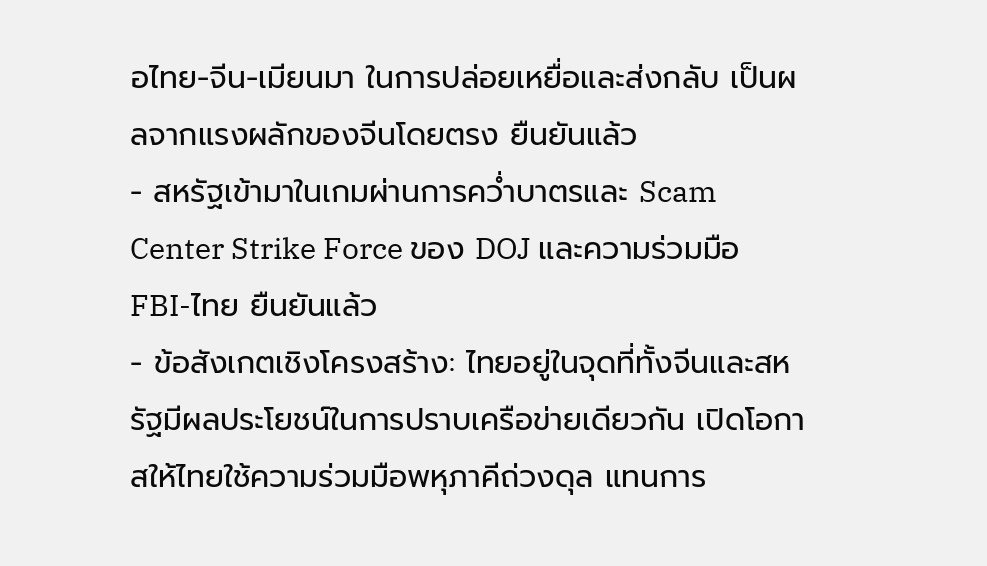อไทย-จีน-เมียนมา ในการปล่อยเหยื่อและส่งกลับ เป็นผลจากแรงผลักของจีนโดยตรง ยืนยันแล้ว
- สหรัฐเข้ามาในเกมผ่านการคว่ำบาตรและ Scam Center Strike Force ของ DOJ และความร่วมมือ FBI-ไทย ยืนยันแล้ว
- ข้อสังเกตเชิงโครงสร้าง: ไทยอยู่ในจุดที่ทั้งจีนและสหรัฐมีผลประโยชน์ในการปราบเครือข่ายเดียวกัน เปิดโอกาสให้ไทยใช้ความร่วมมือพหุภาคีถ่วงดุล แทนการ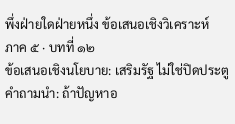พึ่งฝ่ายใดฝ่ายหนึ่ง ข้อเสนอเชิงวิเคราะห์
ภาค ๕ · บทที่ ๑๒
ข้อเสนอเชิงนโยบาย: เสริมรัฐ ไม่ใช่ปิดประตู
คำถามนำ: ถ้าปัญหาอ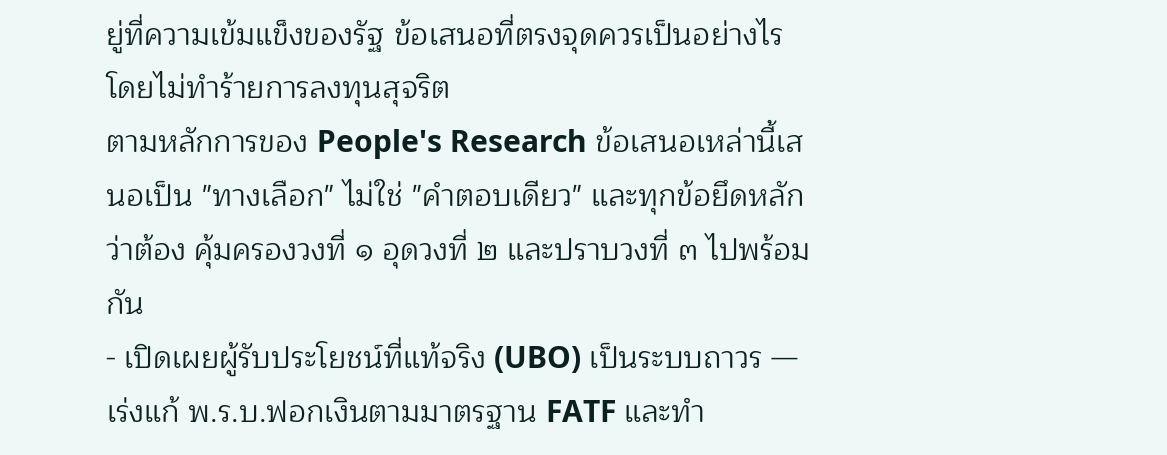ยู่ที่ความเข้มแข็งของรัฐ ข้อเสนอที่ตรงจุดควรเป็นอย่างไร โดยไม่ทำร้ายการลงทุนสุจริต
ตามหลักการของ People's Research ข้อเสนอเหล่านี้เสนอเป็น "ทางเลือก" ไม่ใช่ "คำตอบเดียว" และทุกข้อยึดหลักว่าต้อง คุ้มครองวงที่ ๑ อุดวงที่ ๒ และปราบวงที่ ๓ ไปพร้อมกัน
- เปิดเผยผู้รับประโยชน์ที่แท้จริง (UBO) เป็นระบบถาวร — เร่งแก้ พ.ร.บ.ฟอกเงินตามมาตรฐาน FATF และทำ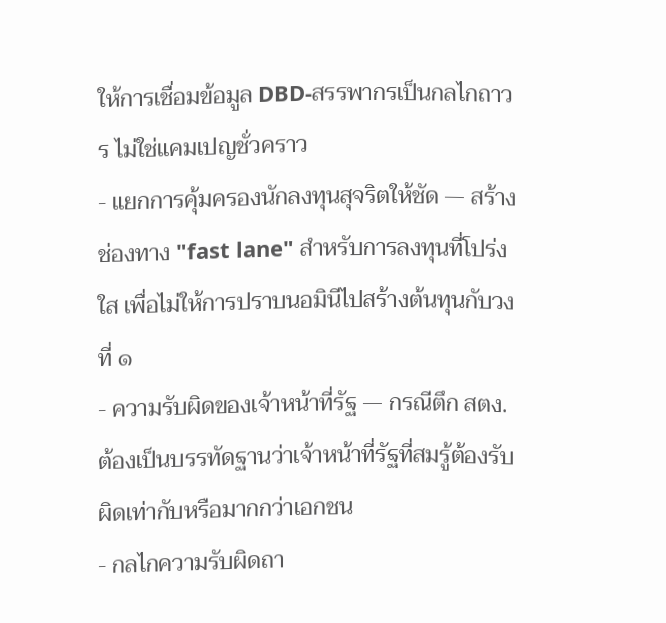ให้การเชื่อมข้อมูล DBD-สรรพากรเป็นกลไกถาวร ไม่ใช่แคมเปญชั่วคราว
- แยกการคุ้มครองนักลงทุนสุจริตให้ชัด — สร้างช่องทาง "fast lane" สำหรับการลงทุนที่โปร่งใส เพื่อไม่ให้การปราบนอมินีไปสร้างต้นทุนกับวงที่ ๑
- ความรับผิดของเจ้าหน้าที่รัฐ — กรณีตึก สตง. ต้องเป็นบรรทัดฐานว่าเจ้าหน้าที่รัฐที่สมรู้ต้องรับผิดเท่ากับหรือมากกว่าเอกชน
- กลไกความรับผิดถา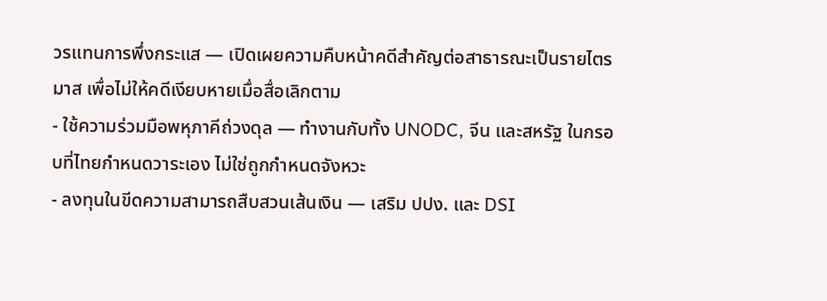วรแทนการพึ่งกระแส — เปิดเผยความคืบหน้าคดีสำคัญต่อสาธารณะเป็นรายไตรมาส เพื่อไม่ให้คดีเงียบหายเมื่อสื่อเลิกตาม
- ใช้ความร่วมมือพหุภาคีถ่วงดุล — ทำงานกับทั้ง UNODC, จีน และสหรัฐ ในกรอบที่ไทยกำหนดวาระเอง ไม่ใช่ถูกกำหนดจังหวะ
- ลงทุนในขีดความสามารถสืบสวนเส้นเงิน — เสริม ปปง. และ DSI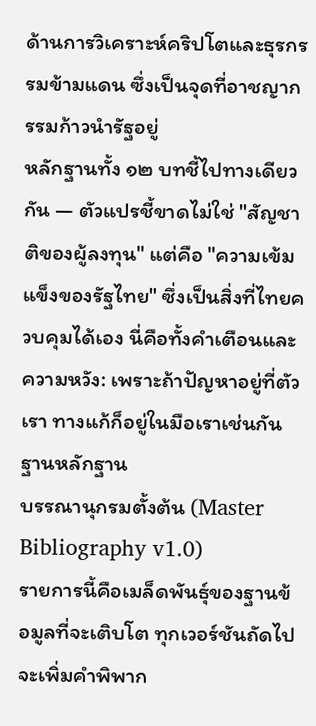ด้านการวิเคราะห์คริปโตและธุรกรรมข้ามแดน ซึ่งเป็นจุดที่อาชญากรรมก้าวนำรัฐอยู่
หลักฐานทั้ง ๑๒ บทชี้ไปทางเดียวกัน — ตัวแปรชี้ขาดไม่ใช่ "สัญชาติของผู้ลงทุน" แต่คือ "ความเข้มแข็งของรัฐไทย" ซึ่งเป็นสิ่งที่ไทยควบคุมได้เอง นี่คือทั้งคำเตือนและความหวัง: เพราะถ้าปัญหาอยู่ที่ตัวเรา ทางแก้ก็อยู่ในมือเราเช่นกัน
ฐานหลักฐาน
บรรณานุกรมตั้งต้น (Master Bibliography v1.0)
รายการนี้คือเมล็ดพันธุ์ของฐานข้อมูลที่จะเติบโต ทุกเวอร์ชันถัดไปจะเพิ่มคำพิพาก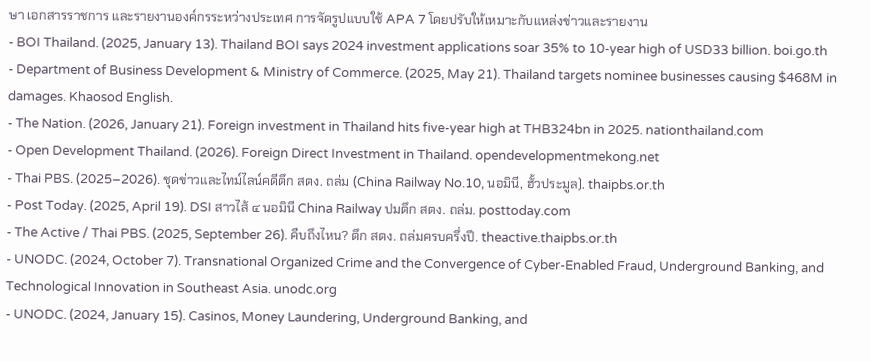ษา เอกสารราชการ และรายงานองค์กรระหว่างประเทศ การจัดรูปแบบใช้ APA 7 โดยปรับให้เหมาะกับแหล่งข่าวและรายงาน
- BOI Thailand. (2025, January 13). Thailand BOI says 2024 investment applications soar 35% to 10-year high of USD33 billion. boi.go.th
- Department of Business Development & Ministry of Commerce. (2025, May 21). Thailand targets nominee businesses causing $468M in damages. Khaosod English.
- The Nation. (2026, January 21). Foreign investment in Thailand hits five-year high at THB324bn in 2025. nationthailand.com
- Open Development Thailand. (2026). Foreign Direct Investment in Thailand. opendevelopmentmekong.net
- Thai PBS. (2025–2026). ชุดข่าวและไทม์ไลน์คดีตึก สตง. ถล่ม (China Railway No.10, นอมินี, ฮั้วประมูล). thaipbs.or.th
- Post Today. (2025, April 19). DSI สาวไส้ ๔ นอมินี China Railway ปมตึก สตง. ถล่ม. posttoday.com
- The Active / Thai PBS. (2025, September 26). คืบถึงไหน? ตึก สตง. ถล่มครบครึ่งปี. theactive.thaipbs.or.th
- UNODC. (2024, October 7). Transnational Organized Crime and the Convergence of Cyber-Enabled Fraud, Underground Banking, and Technological Innovation in Southeast Asia. unodc.org
- UNODC. (2024, January 15). Casinos, Money Laundering, Underground Banking, and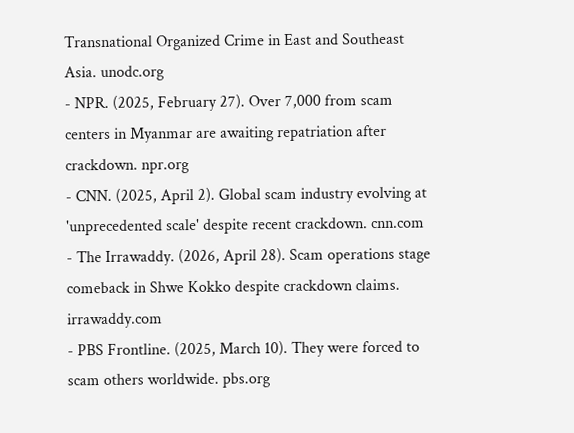Transnational Organized Crime in East and Southeast Asia. unodc.org
- NPR. (2025, February 27). Over 7,000 from scam centers in Myanmar are awaiting repatriation after crackdown. npr.org
- CNN. (2025, April 2). Global scam industry evolving at 'unprecedented scale' despite recent crackdown. cnn.com
- The Irrawaddy. (2026, April 28). Scam operations stage comeback in Shwe Kokko despite crackdown claims. irrawaddy.com
- PBS Frontline. (2025, March 10). They were forced to scam others worldwide. pbs.org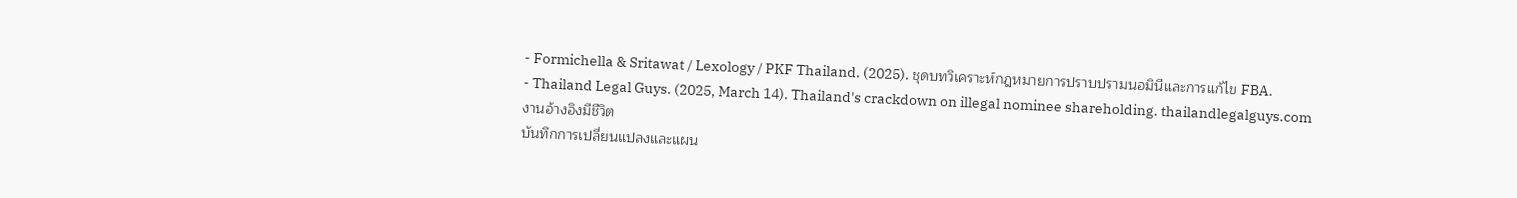- Formichella & Sritawat / Lexology / PKF Thailand. (2025). ชุดบทวิเคราะห์กฎหมายการปราบปรามนอมินีและการแก้ไข FBA.
- Thailand Legal Guys. (2025, March 14). Thailand's crackdown on illegal nominee shareholding. thailandlegalguys.com
งานอ้างอิงมีชีวิต
บันทึกการเปลี่ยนแปลงและแผน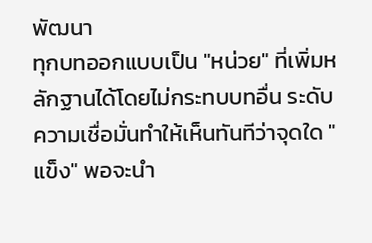พัฒนา
ทุกบทออกแบบเป็น "หน่วย" ที่เพิ่มหลักฐานได้โดยไม่กระทบบทอื่น ระดับความเชื่อมั่นทำให้เห็นทันทีว่าจุดใด "แข็ง" พอจะนำ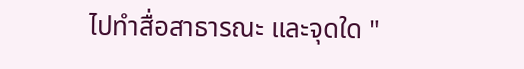ไปทำสื่อสาธารณะ และจุดใด "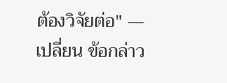ต้องวิจัยต่อ" — เปลี่ยน ข้อกล่าว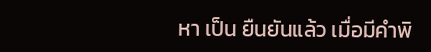หา เป็น ยืนยันแล้ว เมื่อมีคำพิ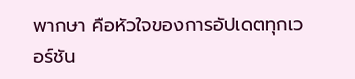พากษา คือหัวใจของการอัปเดตทุกเวอร์ชัน